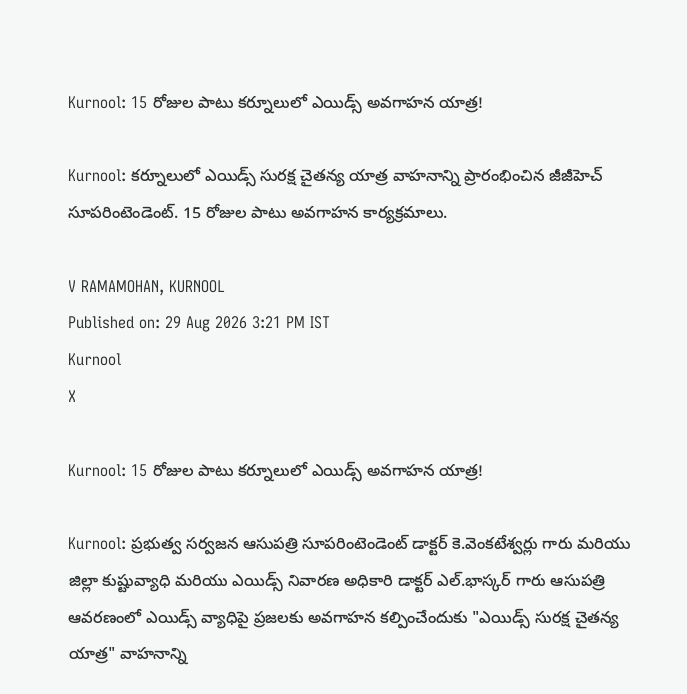Kurnool: 15 రోజుల పాటు కర్నూలులో ఎయిడ్స్ అవగాహన యాత్ర!

Kurnool: కర్నూలులో ఎయిడ్స్ సురక్ష చైతన్య యాత్ర వాహనాన్ని ప్రారంభించిన జీజీహెచ్ సూపరింటెండెంట్. 15 రోజుల పాటు అవగాహన కార్యక్రమాలు.

V RAMAMOHAN, KURNOOL
Published on: 29 Aug 2026 3:21 PM IST
Kurnool
X

Kurnool: 15 రోజుల పాటు కర్నూలులో ఎయిడ్స్ అవగాహన యాత్ర!

Kurnool: ప్రభుత్వ సర్వజన ఆసుపత్రి సూపరింటెండెంట్ డాక్టర్ కె.వెంకటేశ్వర్లు గారు మరియు జిల్లా కుష్టువ్యాధి మరియు ఎయిడ్స్ నివారణ అధికారి డాక్టర్ ఎల్.భాస్కర్ గారు ఆసుపత్రి ఆవరణంలో ఎయిడ్స్ వ్యాధిపై ప్రజలకు అవగాహన కల్పించేందుకు "ఎయిడ్స్ సురక్ష చైతన్య యాత్ర" వాహనాన్ని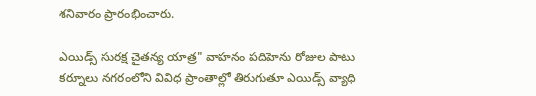శనివారం ప్రారంభించారు.

ఎయిడ్స్ సురక్ష చైతన్య యాత్ర" వాహనం పదిహెను రోజుల పాటు కర్నూలు నగరంలోని వివిధ ప్రాంతాల్లో తిరుగుతూ ఎయిడ్స్ వ్యాధి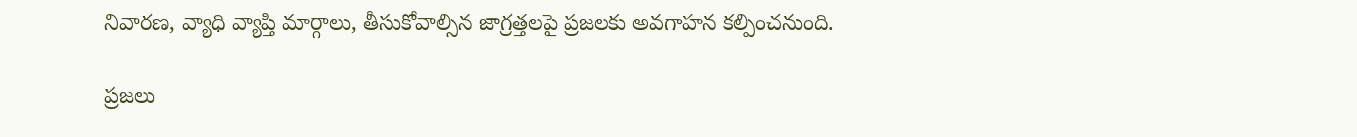నివారణ, వ్యాధి వ్యాప్తి మార్గాలు, తీసుకోవాల్సిన జాగ్రత్తలపై ప్రజలకు అవగాహన కల్పించనుంది.

ప్రజలు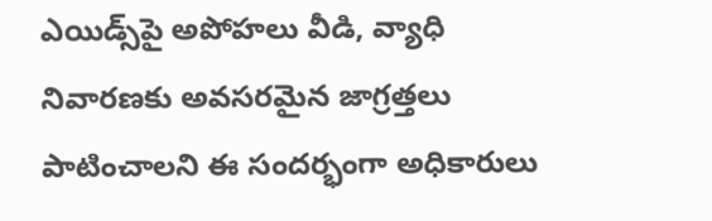ఎయిడ్స్‌పై అపోహలు వీడి, వ్యాధి నివారణకు అవసరమైన జాగ్రత్తలు పాటించాలని ఈ సందర్భంగా అధికారులు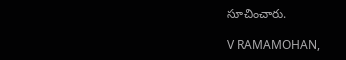సూచించారు.

V RAMAMOHAN,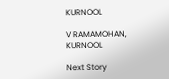KURNOOL

V RAMAMOHAN, KURNOOL

Next Story